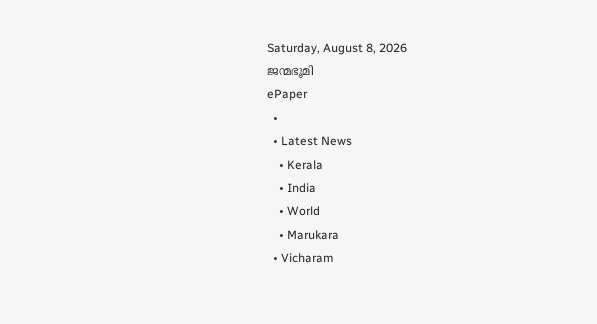Saturday, August 8, 2026
ജന്മഭൂമി
ePaper
  •
  • Latest News
    • Kerala
    • India
    • World
    • Marukara
  • Vicharam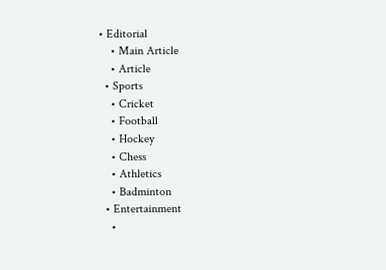• Editorial
    • Main Article
    • Article
  • Sports
    • Cricket
    • Football
    • Hockey
    • Chess
    • Athletics
    • Badminton
  • Entertainment
    •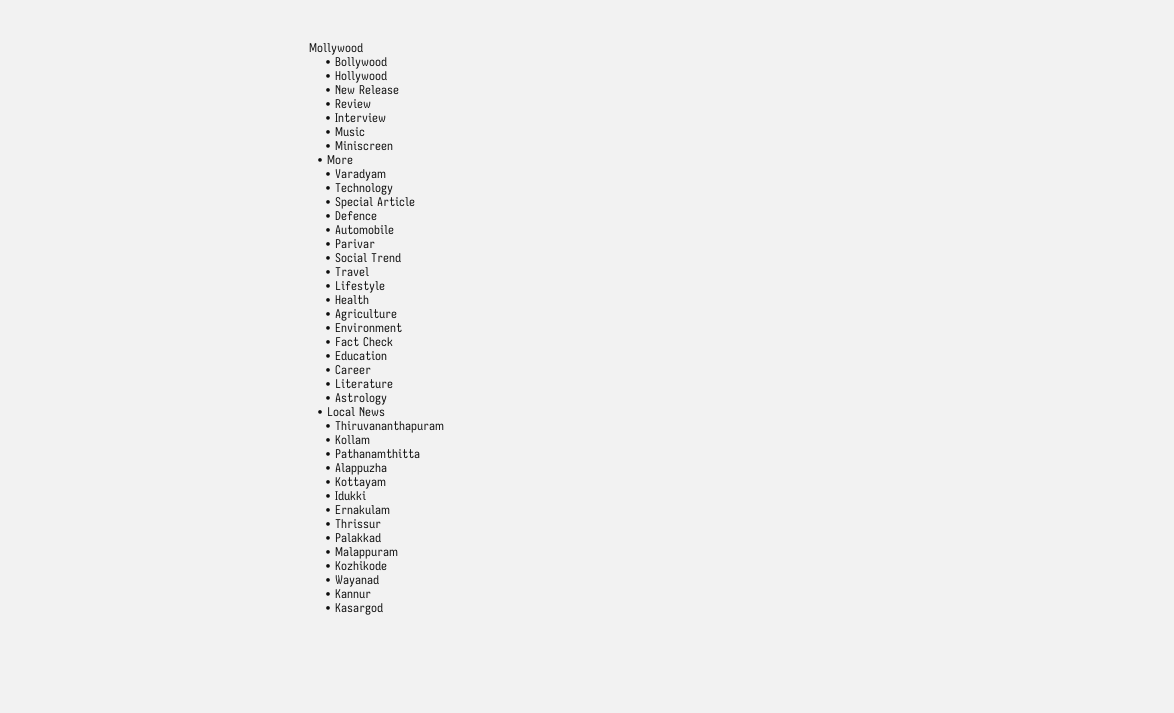Mollywood
    • Bollywood
    • Hollywood
    • New Release
    • Review
    • Interview
    • Music
    • Miniscreen
  • More
    • Varadyam
    • Technology
    • Special Article
    • Defence
    • Automobile
    • Parivar
    • Social Trend
    • Travel
    • Lifestyle
    • Health
    • Agriculture
    • Environment
    • Fact Check
    • Education
    • Career
    • Literature
    • Astrology
  • Local News
    • Thiruvananthapuram
    • Kollam
    • Pathanamthitta
    • Alappuzha
    • Kottayam
    • Idukki
    • Ernakulam
    • Thrissur
    • Palakkad
    • Malappuram
    • Kozhikode
    • Wayanad
    • Kannur
    • Kasargod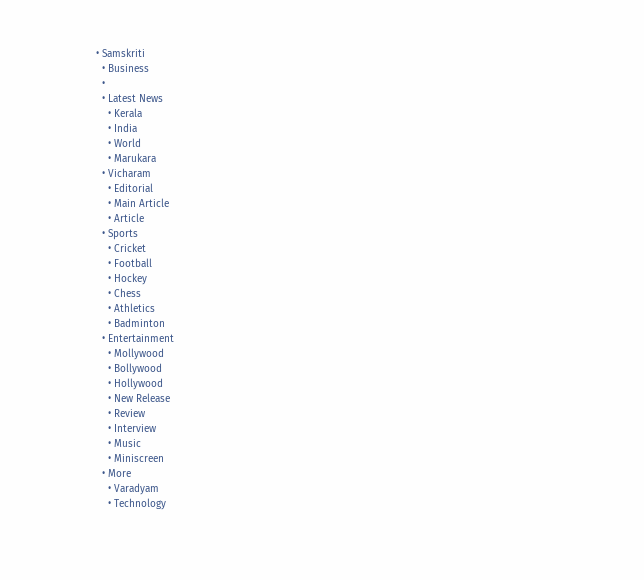• Samskriti
  • Business
  •
  • Latest News
    • Kerala
    • India
    • World
    • Marukara
  • Vicharam
    • Editorial
    • Main Article
    • Article
  • Sports
    • Cricket
    • Football
    • Hockey
    • Chess
    • Athletics
    • Badminton
  • Entertainment
    • Mollywood
    • Bollywood
    • Hollywood
    • New Release
    • Review
    • Interview
    • Music
    • Miniscreen
  • More
    • Varadyam
    • Technology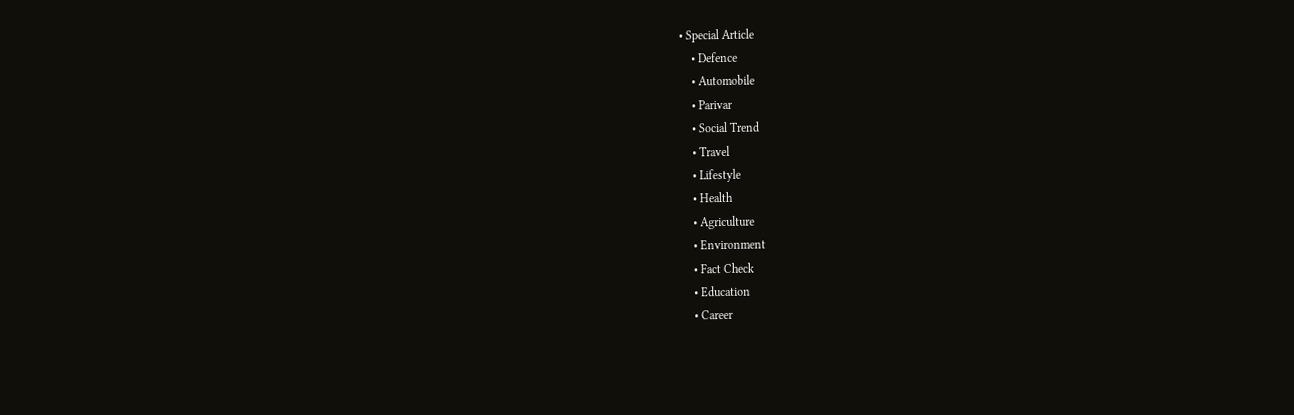• Special Article
    • Defence
    • Automobile
    • Parivar
    • Social Trend
    • Travel
    • Lifestyle
    • Health
    • Agriculture
    • Environment
    • Fact Check
    • Education
    • Career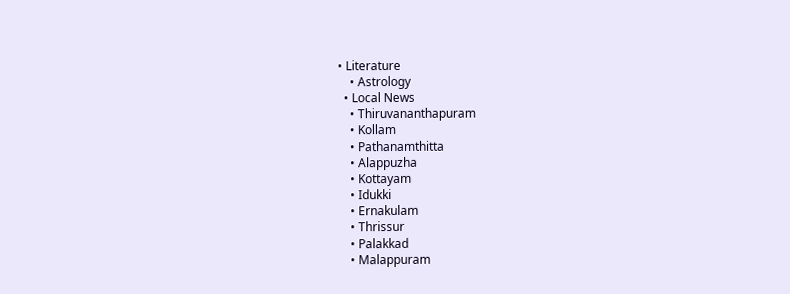• Literature
    • Astrology
  • Local News
    • Thiruvananthapuram
    • Kollam
    • Pathanamthitta
    • Alappuzha
    • Kottayam
    • Idukki
    • Ernakulam
    • Thrissur
    • Palakkad
    • Malappuram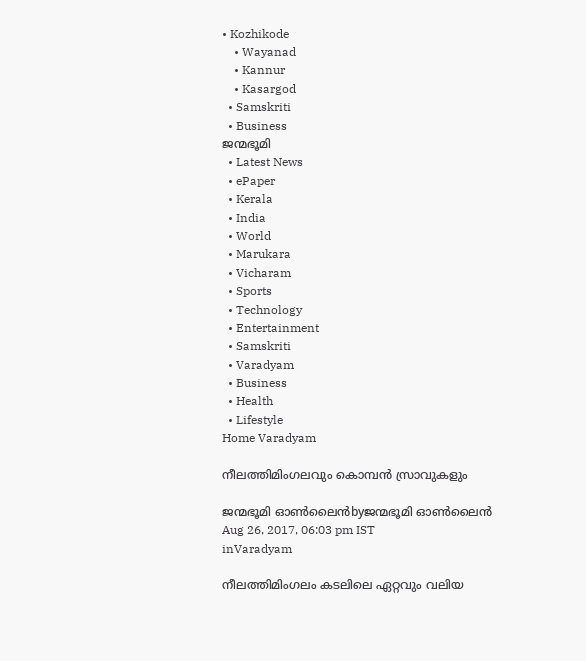• Kozhikode
    • Wayanad
    • Kannur
    • Kasargod
  • Samskriti
  • Business
ജന്മഭൂമി
  • Latest News
  • ePaper
  • Kerala
  • India
  • World
  • Marukara
  • Vicharam
  • Sports
  • Technology
  • Entertainment
  • Samskriti
  • Varadyam
  • Business
  • Health
  • Lifestyle
Home Varadyam

നീലത്തിമിംഗലവും കൊമ്പന്‍ സ്രാവുകളും

ജന്മഭൂമി ഓണ്‍ലൈന്‍byജന്മഭൂമി ഓണ്‍ലൈന്‍
Aug 26, 2017, 06:03 pm IST
inVaradyam

നീലത്തിമിംഗലം കടലിലെ ഏറ്റവും വലിയ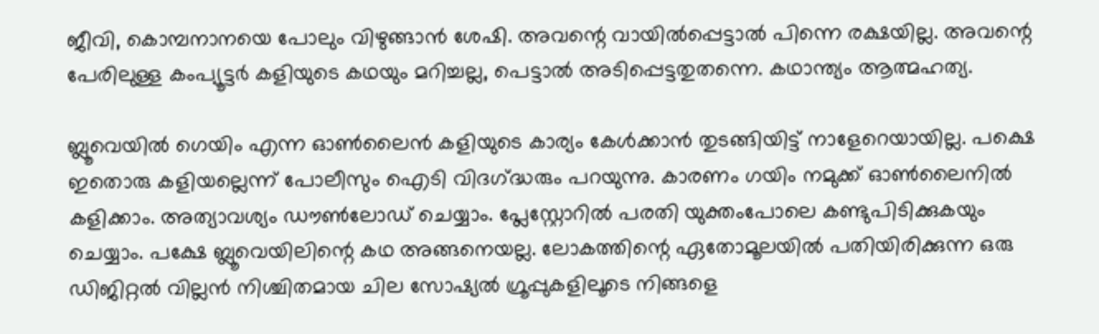ജീവി, കൊമ്പനാനയെ പോലും വിഴുങ്ങാന്‍ ശേഷി. അവന്റെ വായില്‍പ്പെട്ടാല്‍ പിന്നെ രക്ഷയില്ല. അവന്റെ പേരിലുള്ള കംപ്യൂട്ടര്‍ കളിയുടെ കഥയും മറിച്ചല്ല, പെട്ടാല്‍ അടിപ്പെട്ടതുതന്നെ. കഥാന്ത്യം ആത്മഹത്യ.

ബ്ലൂവെയില്‍ ഗെയിം എന്ന ഓണ്‍ലൈന്‍ കളിയുടെ കാര്യം കേള്‍ക്കാന്‍ തുടങ്ങിയിട്ട് നാളേറെയായില്ല. പക്ഷെ ഇതൊരു കളിയല്ലെന്ന് പോലീസും ഐടി വിദഗ്‌ദ്ധരും പറയുന്നു. കാരണം ഗയിം നമുക്ക് ഓണ്‍ലൈനില്‍ കളിക്കാം. അത്യാവശ്യം ഡൗണ്‍ലോഡ് ചെയ്യാം. പ്ലേസ്റ്റോറില്‍ പരതി യുക്തംപോലെ കണ്ടുപിടിക്കുകയും ചെയ്യാം. പക്ഷേ ബ്ലൂവെയിലിന്റെ കഥ അങ്ങനെയല്ല. ലോകത്തിന്റെ ഏതോമൂലയില്‍ പതിയിരിക്കുന്ന ഒരു ഡിജിറ്റല്‍ വില്ലന്‍ നിശ്ചിതമായ ചില സോഷ്യല്‍ ഗ്രൂപ്പുകളിലൂടെ നിങ്ങളെ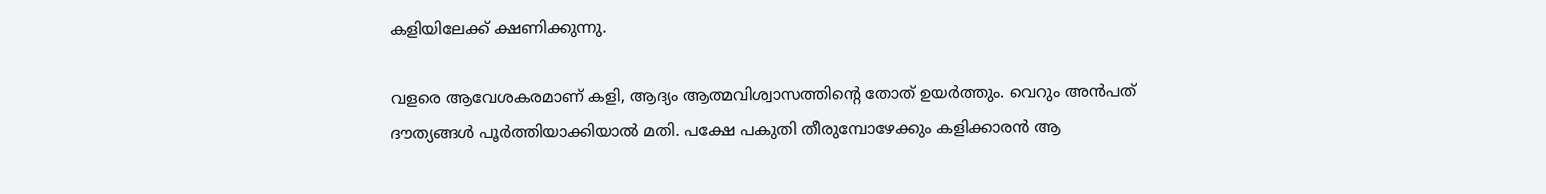കളിയിലേക്ക് ക്ഷണിക്കുന്നു.

വളരെ ആവേശകരമാണ് കളി, ആദ്യം ആത്മവിശ്വാസത്തിന്റെ തോത് ഉയര്‍ത്തും. വെറും അന്‍പത് ദൗത്യങ്ങള്‍ പൂര്‍ത്തിയാക്കിയാല്‍ മതി. പക്ഷേ പകുതി തീരുമ്പോഴേക്കും കളിക്കാരന്‍ ആ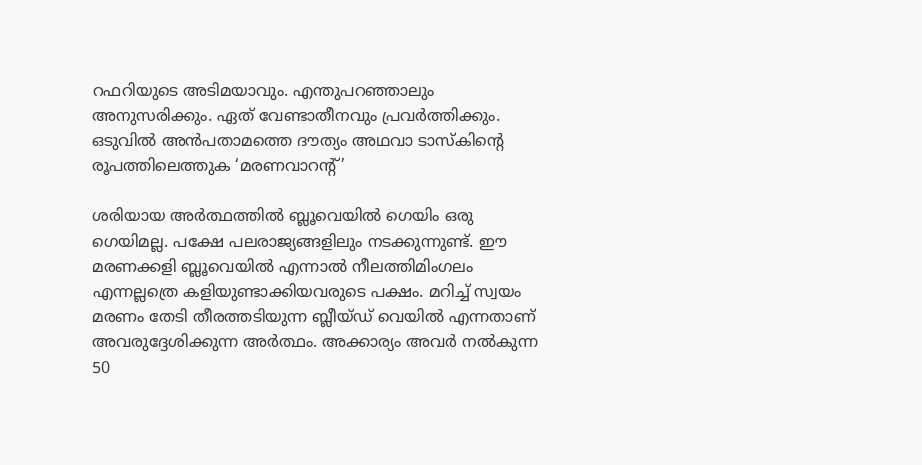റഫറിയുടെ അടിമയാവും. എന്തുപറഞ്ഞാലും അനുസരിക്കും. ഏത് വേണ്ടാതീനവും പ്രവര്‍ത്തിക്കും. ഒടുവില്‍ അന്‍പതാമത്തെ ദൗത്യം അഥവാ ടാസ്‌കിന്റെ രൂപത്തിലെത്തുക ‘മരണവാറന്റ്’

ശരിയായ അര്‍ത്ഥത്തില്‍ ബ്ലൂവെയില്‍ ഗെയിം ഒരു ഗെയിമല്ല. പക്ഷേ പലരാജ്യങ്ങളിലും നടക്കുന്നുണ്ട്. ഈ മരണക്കളി ബ്ലൂവെയില്‍ എന്നാല്‍ നീലത്തിമിംഗലം എന്നല്ലത്രെ കളിയുണ്ടാക്കിയവരുടെ പക്ഷം. മറിച്ച് സ്വയം മരണം തേടി തീരത്തടിയുന്ന ബ്ലീയ്ഡ് വെയില്‍ എന്നതാണ് അവരുദ്ദേശിക്കുന്ന അര്‍ത്ഥം. അക്കാര്യം അവര്‍ നല്‍കുന്ന 50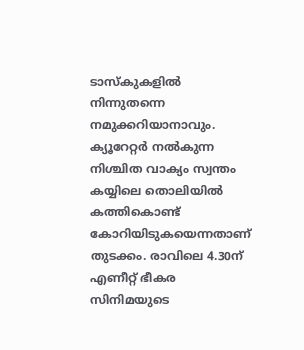ടാസ്‌കുകളില്‍ നിന്നുതന്നെ നമുക്കറിയാനാവും. ക്യൂറേറ്റര്‍ നല്‍കുന്ന നിശ്ചിത വാക്യം സ്വന്തം കയ്യിലെ തൊലിയില്‍ കത്തികൊണ്ട് കോറിയിടുകയെന്നതാണ് തുടക്കം. രാവിലെ 4.30ന് എണീറ്റ് ഭീകര സിനിമയുടെ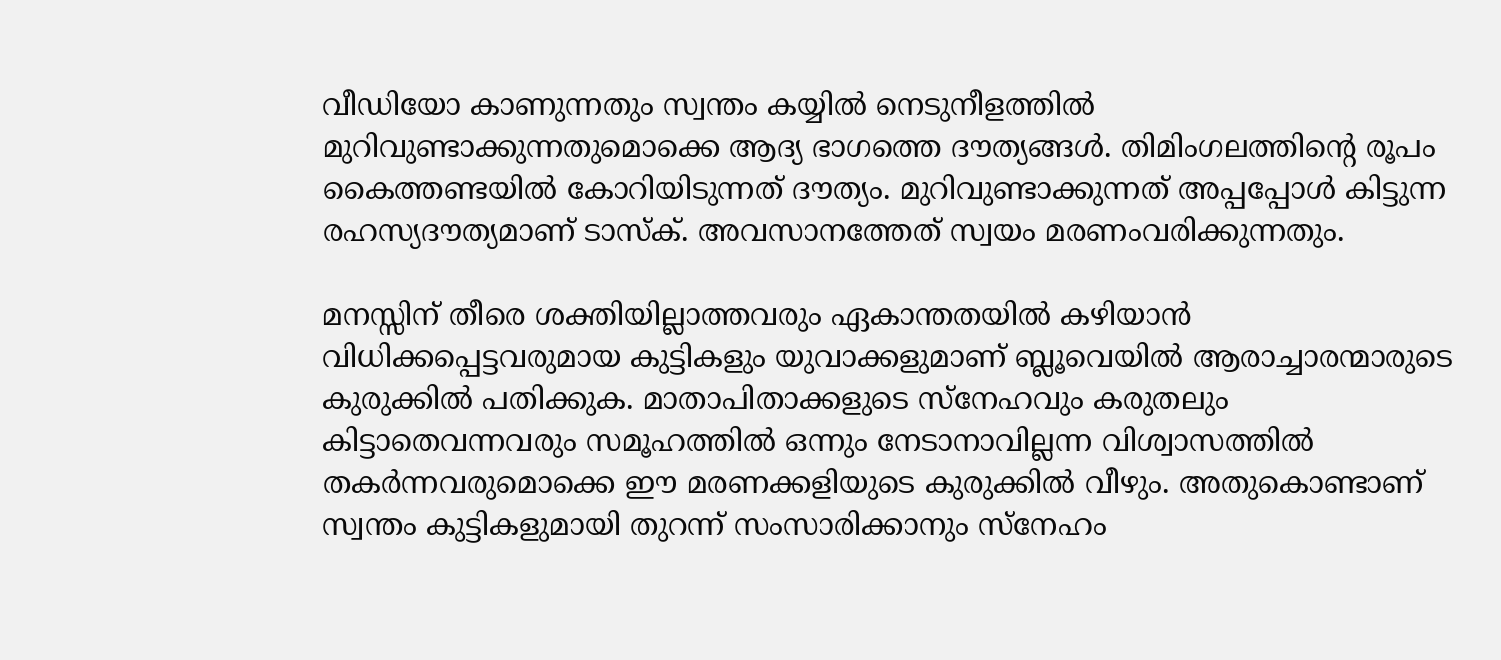വീഡിയോ കാണുന്നതും സ്വന്തം കയ്യില്‍ നെടുനീളത്തില്‍ മുറിവുണ്ടാക്കുന്നതുമൊക്കെ ആദ്യ ഭാഗത്തെ ദൗത്യങ്ങള്‍. തിമിംഗലത്തിന്റെ രൂപം കൈത്തണ്ടയില്‍ കോറിയിടുന്നത് ദൗത്യം. മുറിവുണ്ടാക്കുന്നത് അപ്പപ്പോള്‍ കിട്ടുന്ന രഹസ്യദൗത്യമാണ് ടാസ്‌ക്. അവസാനത്തേത് സ്വയം മരണംവരിക്കുന്നതും.

മനസ്സിന് തീരെ ശക്തിയില്ലാത്തവരും ഏകാന്തതയില്‍ കഴിയാന്‍ വിധിക്കപ്പെട്ടവരുമായ കുട്ടികളും യുവാക്കളുമാണ് ബ്ലൂവെയില്‍ ആരാച്ചാരന്മാരുടെ കുരുക്കില്‍ പതിക്കുക. മാതാപിതാക്കളുടെ സ്‌നേഹവും കരുതലും കിട്ടാതെവന്നവരും സമൂഹത്തില്‍ ഒന്നും നേടാനാവില്ലന്ന വിശ്വാസത്തില്‍ തകര്‍ന്നവരുമൊക്കെ ഈ മരണക്കളിയുടെ കുരുക്കില്‍ വീഴും. അതുകൊണ്ടാണ് സ്വന്തം കുട്ടികളുമായി തുറന്ന് സംസാരിക്കാനും സ്‌നേഹം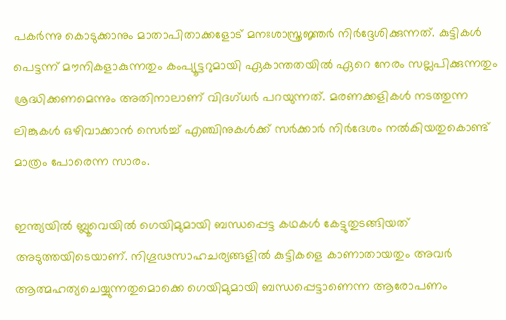പകര്‍ന്നു കൊടുക്കാനും മാതാപിതാക്കളോട് മനഃശാസ്ത്രജ്ഞര്‍ നിര്‍ദ്ദേശിക്കുന്നത്. കുട്ടികള്‍ പെട്ടന്ന് മൗനികളാകുന്നതും കംപ്യൂട്ടറുമായി ഏകാന്തതയില്‍ ഏറെ നേരം സല്ലപിക്കുന്നതും ശ്രദ്ധിക്കണമെന്നും അതിനാലാണ് വിദഗ്ധര്‍ പറയുന്നത്. മരണക്കളികള്‍ നടത്തുന്ന ലിങ്കുകള്‍ ഒഴിവാക്കാന്‍ സെര്‍ച്ച് എഞ്ചിനുകള്‍ക്ക് സര്‍ക്കാര്‍ നിര്‍ദേശം നല്‍കിയതുകൊണ്ട് മാത്രം പോരെന്ന സാരം.

ഇന്ത്യയില്‍ ബ്ലൂവെയില്‍ ഗെയിമുമായി ബന്ധപ്പെട്ട കഥകള്‍ കേട്ടുതുടങ്ങിയത് അടുത്തയിടെയാണ്. നിഗൂഢസാഹചര്യങ്ങളില്‍ കുട്ടികളെ കാണാതായതും അവര്‍ ആത്മഹത്യചെയ്യുന്നതുമൊക്കെ ഗെയിമുമായി ബന്ധപ്പെട്ടാണെന്ന ആരോപണം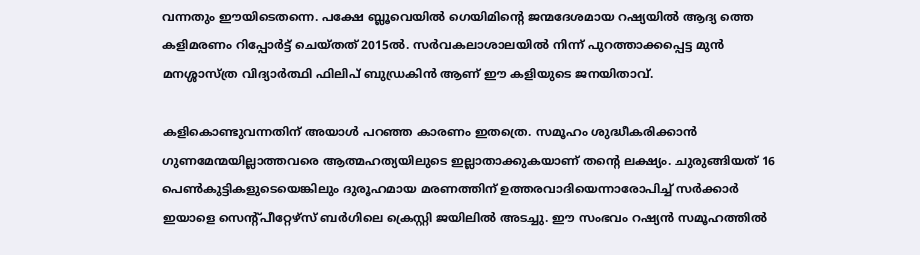വന്നതും ഈയിടെതന്നെ. പക്ഷേ ബ്ലൂവെയില്‍ ഗെയിമിന്റെ ജന്മദേശമായ റഷ്യയില്‍ ആദ്യ ത്തെ കളിമരണം റിപ്പോര്‍ട്ട് ചെയ്തത് 2015ല്‍. സര്‍വകലാശാലയില്‍ നിന്ന് പുറത്താക്കപ്പെട്ട മുന്‍ മനശ്ശാസ്ത്ര വിദ്യാര്‍ത്ഥി ഫിലിപ് ബുഡ്രകിന്‍ ആണ് ഈ കളിയുടെ ജനയിതാവ്.

കളികൊണ്ടുവന്നതിന് അയാള്‍ പറഞ്ഞ കാരണം ഇതത്രെ. സമൂഹം ശുദ്ധീകരിക്കാന്‍ ഗുണമേന്മയില്ലാത്തവരെ ആത്മഹത്യയിലുടെ ഇല്ലാതാക്കുകയാണ് തന്റെ ലക്ഷ്യം. ചുരുങ്ങിയത് 16 പെണ്‍കുട്ടികളുടെയെങ്കിലും ദുരൂഹമായ മരണത്തിന് ഉത്തരവാദിയെന്നാരോപിച്ച് സര്‍ക്കാര്‍ ഇയാളെ സെന്റ്പീറ്റേഴ്‌സ് ബര്‍ഗിലെ ക്രെസ്റ്റി ജയിലില്‍ അടച്ചു. ഈ സംഭവം റഷ്യന്‍ സമൂഹത്തില്‍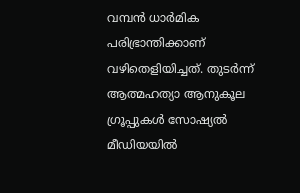വമ്പന്‍ ധാര്‍മിക പരിഭ്രാന്തിക്കാണ് വഴിതെളിയിച്ചത്. തുടര്‍ന്ന് ആത്മഹത്യാ ആനുകൂല ഗ്രൂപ്പുകള്‍ സോഷ്യല്‍ മീഡിയയില്‍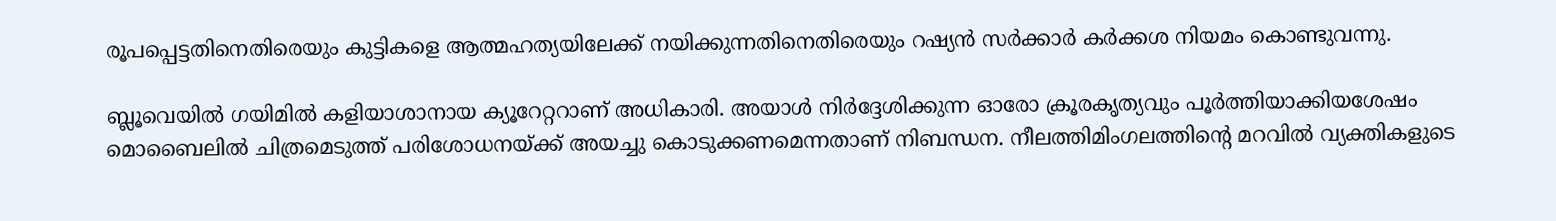രൂപപ്പെട്ടതിനെതിരെയും കുട്ടികളെ ആത്മഹത്യയിലേക്ക് നയിക്കുന്നതിനെതിരെയും റഷ്യന്‍ സര്‍ക്കാര്‍ കര്‍ക്കശ നിയമം കൊണ്ടുവന്നു.

ബ്ലൂവെയില്‍ ഗയിമില്‍ കളിയാശാനായ ക്യൂറേറ്ററാണ് അധികാരി. അയാള്‍ നിര്‍ദ്ദേശിക്കുന്ന ഓരോ ക്രൂരകൃത്യവും പൂര്‍ത്തിയാക്കിയശേഷം മൊബൈലില്‍ ചിത്രമെടുത്ത് പരിശോധനയ്‌ക്ക് അയച്ചു കൊടുക്കണമെന്നതാണ് നിബന്ധന. നീലത്തിമിംഗലത്തിന്റെ മറവില്‍ വ്യക്തികളുടെ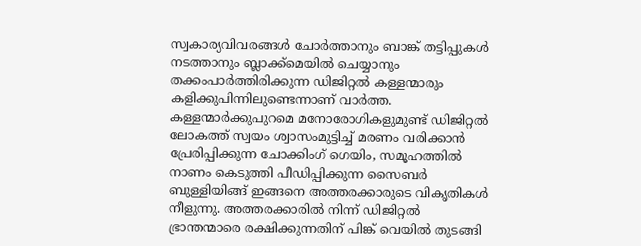സ്വകാര്യവിവരങ്ങള്‍ ചോര്‍ത്താനും ബാങ്ക് തട്ടിപ്പുകള്‍ നടത്താനും ബ്ലാക്ക്‌മെയില്‍ ചെയ്യാനും തക്കംപാര്‍ത്തിരിക്കുന്ന ഡിജിറ്റല്‍ കള്ളന്മാരും കളിക്കുപിന്നിലുണ്ടെന്നാണ് വാര്‍ത്ത. കള്ളന്മാര്‍ക്കുപുറമെ മനോരോഗികളുമുണ്ട് ഡിജിറ്റല്‍ ലോകത്ത് സ്വയം ശ്വാസംമുട്ടിച്ച് മരണം വരിക്കാന്‍ പ്രേരിപ്പിക്കുന്ന ചോക്കിംഗ് ഗെയിം, സമൂഹത്തില്‍ നാണം കെടുത്തി പീഡിപ്പിക്കുന്ന സൈബര്‍ ബുള്ളിയിങ്ങ് ഇങ്ങനെ അത്തരക്കാരുടെ വികൃതികള്‍ നീളുന്നു. അത്തരക്കാരില്‍ നിന്ന് ഡിജിറ്റല്‍ ഭ്രാന്തന്മാരെ രക്ഷിക്കുന്നതിന് പിങ്ക് വെയില്‍ തുടങ്ങി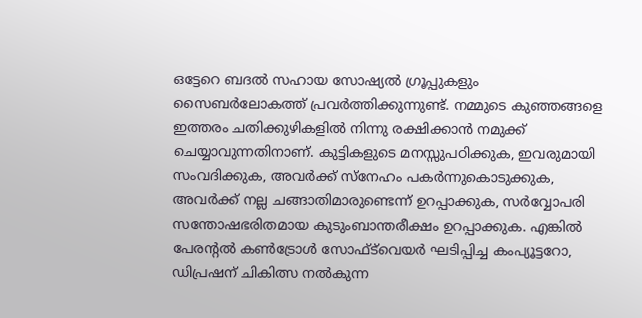ഒട്ടേറെ ബദല്‍ സഹായ സോഷ്യല്‍ ഗ്രൂപ്പുകളും സൈബര്‍ലോകത്ത് പ്രവര്‍ത്തിക്കുന്നുണ്ട്. നമ്മുടെ കുഞ്ഞങ്ങളെ ഇത്തരം ചതിക്കുഴികളില്‍ നിന്നു രക്ഷിക്കാന്‍ നമുക്ക് ചെയ്യാവുന്നതിനാണ്. കുട്ടികളുടെ മനസ്സുപഠിക്കുക, ഇവരുമായി സംവദിക്കുക, അവര്‍ക്ക് സ്‌നേഹം പകര്‍ന്നുകൊടുക്കുക, അവര്‍ക്ക് നല്ല ചങ്ങാതിമാരുണ്ടെന്ന് ഉറപ്പാക്കുക, സര്‍വ്വോപരി സന്തോഷഭരിതമായ കുടുംബാന്തരീക്ഷം ഉറപ്പാക്കുക. എങ്കില്‍ പേരന്റല്‍ കണ്‍ട്രോള്‍ സോഫ്ട്‌വെയര്‍ ഘടിപ്പിച്ച കംപ്യൂട്ടറോ, ഡിപ്രഷന് ചികിത്സ നല്‍കുന്ന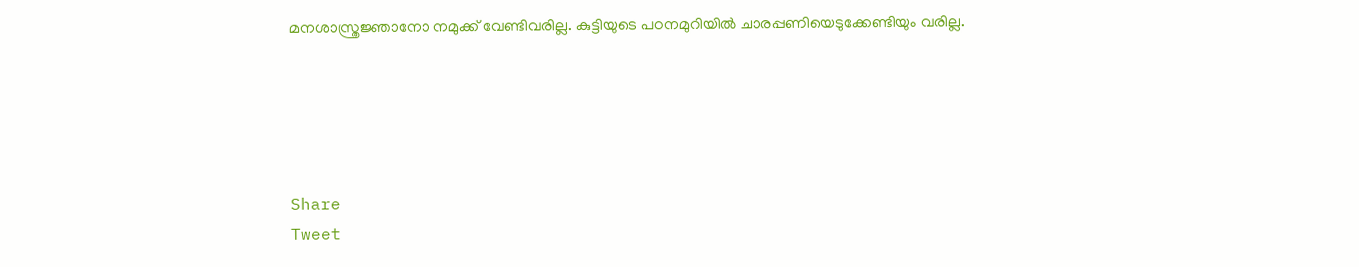മനശാസ്ത്രജ്ഞാനോ നമുക്ക് വേണ്ടിവരില്ല. കുട്ടിയുടെ പഠനമുറിയില്‍ ചാരപ്പണിയെടുക്കേണ്ടിയും വരില്ല.





Share
Tweet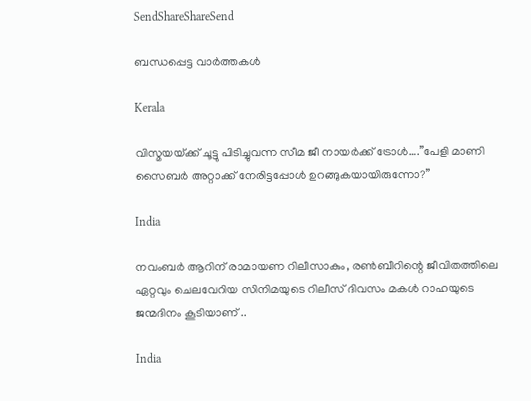SendShareShareSend

ബന്ധപ്പെട്ട വാര്‍ത്തകള്‍

Kerala

വിസ്മയയ്‌ക്ക് ചൂട്ടു പിടിച്ചുവന്ന സീമ ജീ നായര്‍ക്ക് ട്രോള്‍….”പേളി മാണി സൈബര്‍ അറ്റാക്ക് നേരിട്ടപ്പോള്‍ ഉറങ്ങുകയായിരുന്നോ?”

India

നവംബര്‍ ആറിന് രാമായണ റിലീസാകും, രണ്‍ബീറിന്റെ ജീവിതത്തിലെ ഏറ്റവും ചെലവേറിയ സിനിമയുടെ റിലീസ് ദിവസം മകള്‍ റാഹയുടെ ജന്മദിനം കൂടിയാണ് ..

India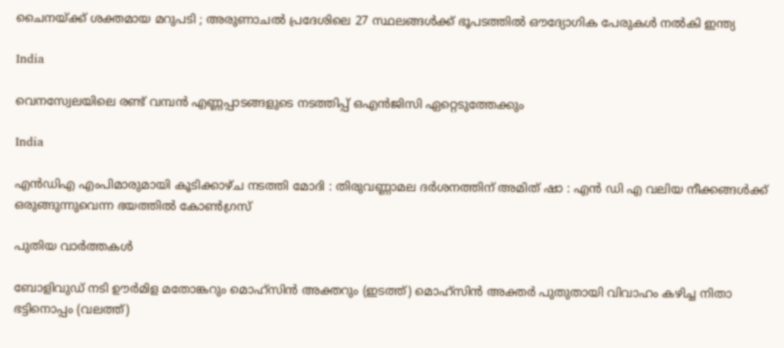ചൈനയ്‌ക്ക് ശക്തമായ മറുപടി ; അരുണാചൽ പ്രദേശിലെ 27 സ്ഥലങ്ങൾക്ക് ഭൂപടത്തിൽ ഔദ്യോഗിക പേരുകൾ നൽകി ഇന്ത്യ

India

വെനസ്വേലയിലെ രണ്ട് വമ്പന്‍ എണ്ണപ്പാടങ്ങളുടെ നടത്തിപ്പ് ഒഎന്‍ജിസി ഏറ്റെടുത്തേക്കും

India

എൻഡിഎ എംപിമാരുമായി കൂടിക്കാഴ്ച നടത്തി മോദി : തിരുവണ്ണാമല ദർശനത്തിന് അമിത് ഷാ : എൻ ഡി എ വലിയ നീക്കങ്ങൾക്ക് ഒരുങ്ങുന്നുവെന്ന ഭയത്തിൽ കോൺഗ്രസ്

പുതിയ വാര്‍ത്തകള്‍

ബോളിവുഡ് നടി ഊര്‍മിള മതോങ്കറും മൊഹ്സിന്‍ അക്തറും (ഇടത്ത്) മൊഹ്സിന്‍ അക്തര്‍ പുതുതായി വിവാഹം കഴിച്ച നിതാ ഭട്ടിനൊപ്പം (വലത്ത്)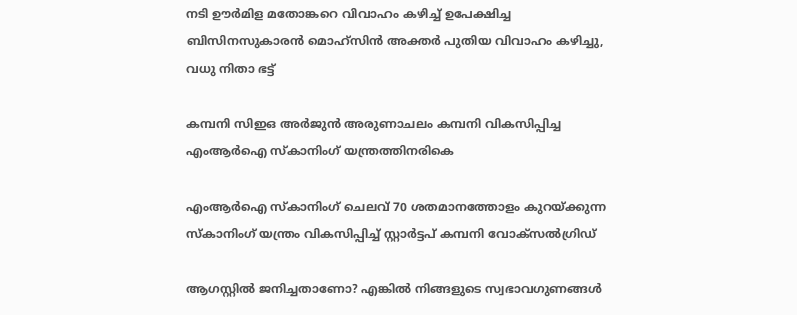നടി ഊര്‍മിള മതോങ്കറെ വിവാഹം കഴിച്ച് ഉപേക്ഷിച്ച ബിസിനസുകാരന്‍ മൊഹ്സിന്‍ അക്തര്‍ പുതിയ വിവാഹം കഴിച്ചു, വധു നിതാ ഭട്ട്

കമ്പനി സിഇഒ അര്‍ജുന്‍ അരുണാചലം കമ്പനി വികസിപ്പിച്ച എംആര്‍ഐ സ്കാനിംഗ് യന്ത്രത്തിനരികെ

എംആര്‍ഐ സ്കാനിംഗ് ചെലവ് 70 ശതമാനത്തോളം കുറയ്‌ക്കുന്ന സ്കാനിംഗ് യന്ത്രം വികസിപ്പിച്ച് സ്റ്റാര്‍ട്ടപ് കമ്പനി വോക്സല്‍ഗ്രിഡ്

ആഗസ്റ്റിൽ ജനിച്ചതാണോ? എങ്കിൽ നിങ്ങളുടെ സ്വഭാവഗുണങ്ങൾ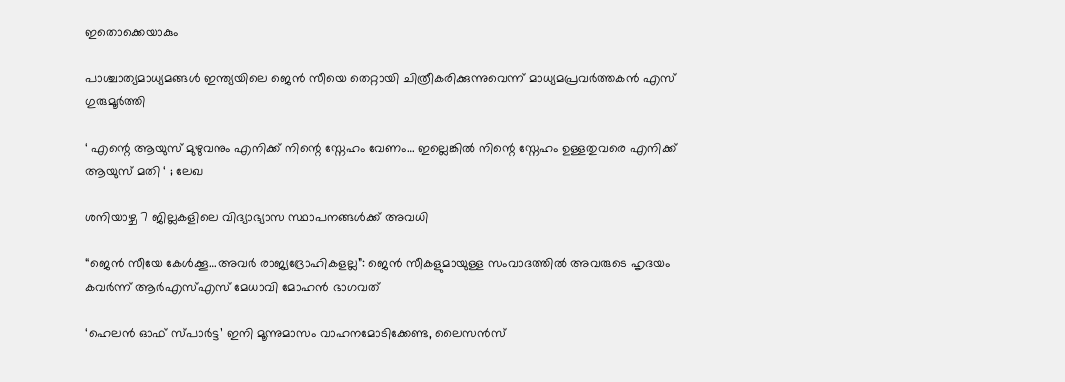ഇതൊക്കെയാകും

പാശ്ചാത്യമാധ്യമങ്ങള്‍ ഇന്ത്യയിലെ ജെന്‍ സീയെ തെറ്റായി ചിത്രീകരിക്കുന്നുവെന്ന് മാധ്യമപ്രവര്‍ത്തകന്‍ എസ് ഗുരുമൂര്‍ത്തി

‘ എന്റെ ആയുസ് മുഴുവനും എനിക്ക് നിന്റെ സ്നേഹം വേണം… ഇല്ലെങ്കിൽ നിന്റെ സ്നേഹം ഉള്ളതുവരെ എനിക്ക് ആയുസ് മതി ‘ ; ലേഖ

ശനിയാഴ്ച 7 ജില്ലകളിലെ വിദ്യാഭ്യാസ സ്ഥാപനങ്ങള്‍ക്ക് അവധി

“ജെന്‍ സീയേ കേള്‍ക്കൂ…അവര്‍ രാജ്യദ്രോഹികളല്ല”: ജെന്‍ സീകളുമായുള്ള സംവാദത്തില്‍ അവരുടെ ഹൃദയം കവര്‍ന്ന് ആര്‍എസ്എസ് മേധാവി മോഹന്‍ ഭാഗവത്

‘ഹെലന്‍ ഓഫ് സ്പാര്‍ട്ട’ ഇനി മൂന്നുമാസം വാഹനമോടിക്കേണ്ട, ലൈസന്‍സ്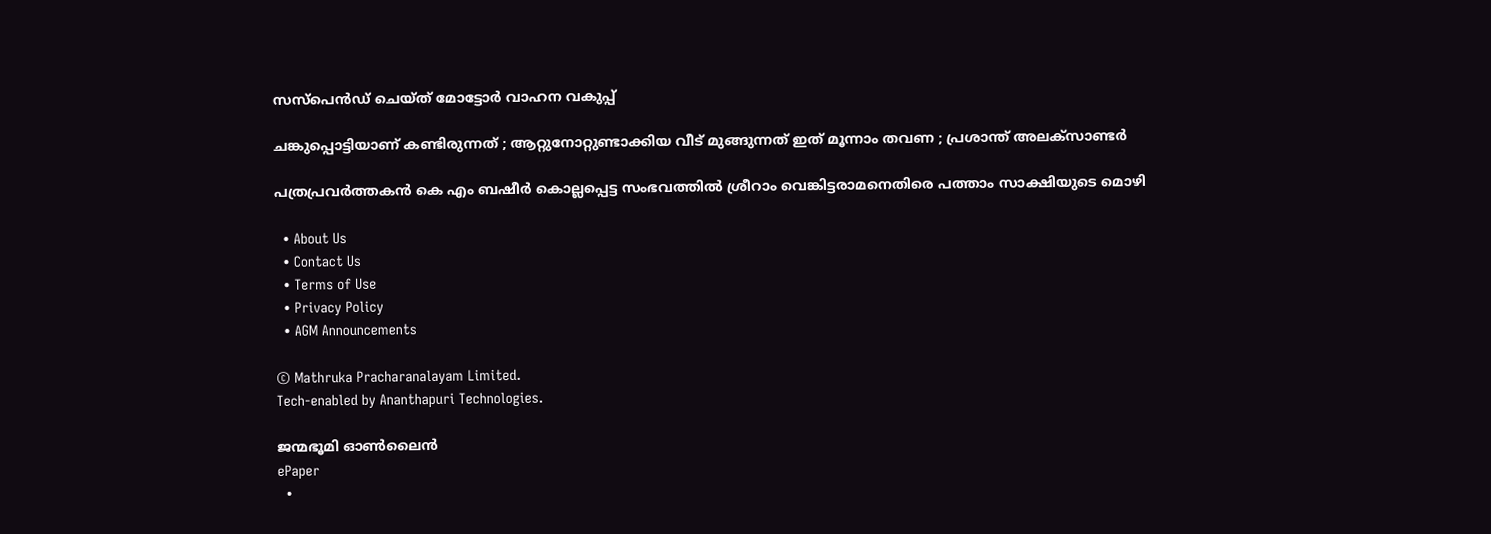സസ്‌പെന്‍ഡ് ചെയ്ത് മോട്ടോര്‍ വാഹന വകുപ്പ്

ചങ്കുപ്പൊട്ടിയാണ് കണ്ടിരുന്നത് ; ആറ്റുനോറ്റുണ്ടാക്കിയ വീട് മുങ്ങുന്നത് ഇത് മൂന്നാം തവണ ; പ്രശാന്ത് അലക്സാണ്ടർ

പത്രപ്രവര്‍ത്തകന്‍ കെ എം ബഷീര്‍ കൊല്ലപ്പെട്ട സംഭവത്തില്‍ ശ്രീറാം വെങ്കിട്ടരാമനെതിരെ പത്താം സാക്ഷിയുടെ മൊഴി

  • About Us
  • Contact Us
  • Terms of Use
  • Privacy Policy
  • AGM Announcements

© Mathruka Pracharanalayam Limited.
Tech-enabled by Ananthapuri Technologies.

ജന്മഭൂമി ഓണ്‍ലൈന്‍
ePaper
  •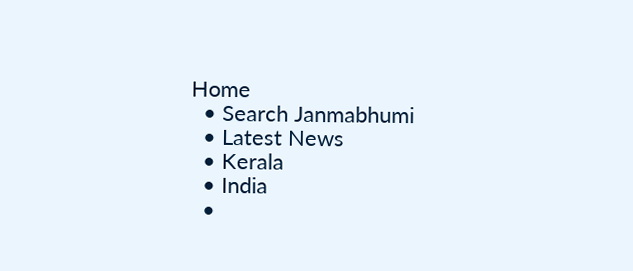Home
  • Search Janmabhumi
  • Latest News
  • Kerala
  • India
  •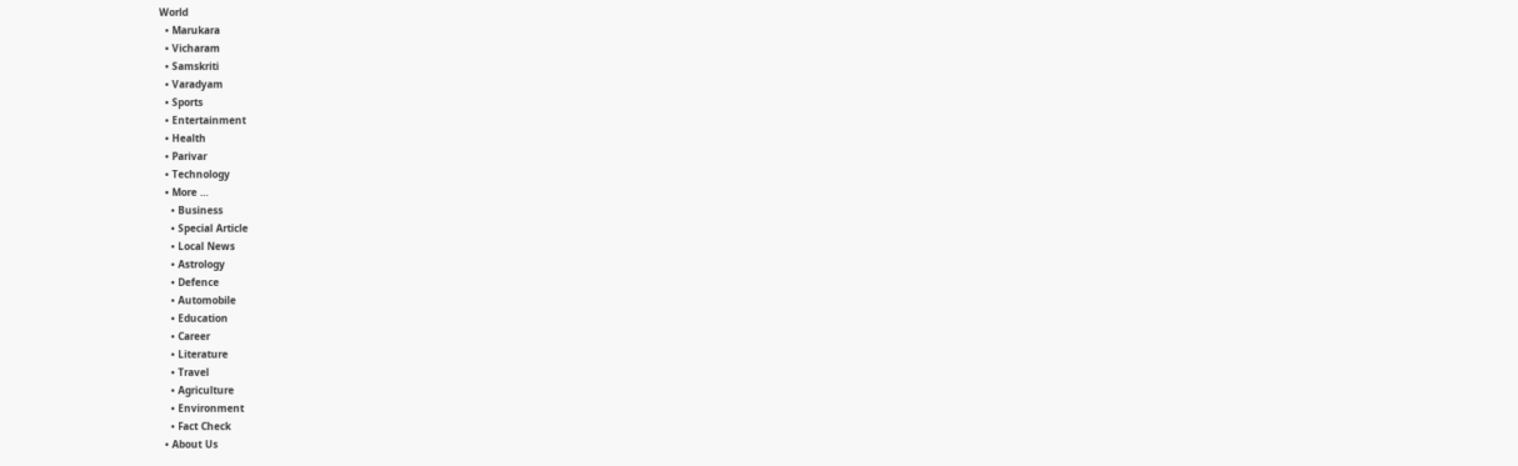World
  • Marukara
  • Vicharam
  • Samskriti
  • Varadyam
  • Sports
  • Entertainment
  • Health
  • Parivar
  • Technology
  • More …
    • Business
    • Special Article
    • Local News
    • Astrology
    • Defence
    • Automobile
    • Education
    • Career
    • Literature
    • Travel
    • Agriculture
    • Environment
    • Fact Check
  • About Us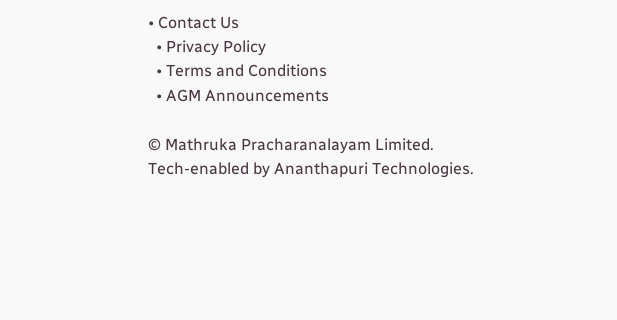• Contact Us
  • Privacy Policy
  • Terms and Conditions
  • AGM Announcements

© Mathruka Pracharanalayam Limited.
Tech-enabled by Ananthapuri Technologies.